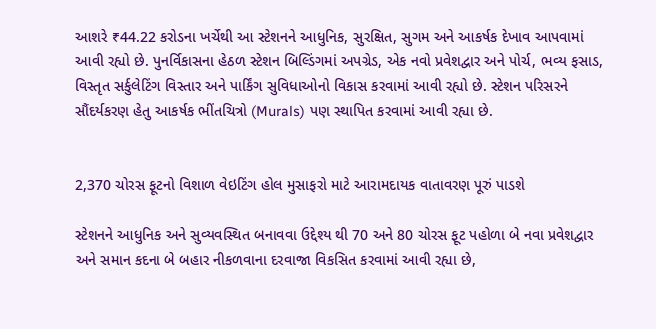આશરે ₹44.22 કરોડના ખર્ચેથી આ સ્ટેશનને આધુનિક, સુરક્ષિત, સુગમ અને આકર્ષક દેખાવ આપવામાં આવી રહ્યો છે. પુનર્વિકાસના હેઠળ સ્ટેશન બિલ્ડિંગમાં અપગ્રેડ, એક નવો પ્રવેશદ્વાર અને પોર્ચ, ભવ્ય ફસાડ, વિસ્તૃત સર્કુલેટિંગ વિસ્તાર અને પાર્કિંગ સુવિધાઓનો વિકાસ કરવામાં આવી રહ્યો છે. સ્ટેશન પરિસરને સૌંદર્યકરણ હેતુ આકર્ષક ભીંતચિત્રો (Murals) પણ સ્થાપિત કરવામાં આવી રહ્યા છે.


2,370 ચોરસ ફૂટનો વિશાળ વેઇટિંગ હોલ મુસાફરો માટે આરામદાયક વાતાવરણ પૂરું પાડશે

સ્ટેશનને આધુનિક અને સુવ્યવસ્થિત બનાવવા ઉદ્દેશ્ય થી 70 અને 80 ચોરસ ફૂટ પહોળા બે નવા પ્રવેશદ્વાર અને સમાન કદના બે બહાર નીકળવાના દરવાજા વિકસિત કરવામાં આવી રહ્યા છે,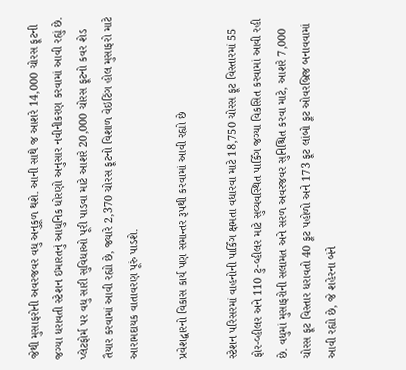જેથી મુસાફરોની અવરજવર વધુ અનુકૂળ થશે. આની સાથે જ આશરે 14,000 ચોરસ ફૂટની જગ્યા ધરાવતી સ્ટેશન ઇમારતનું આધુનિક ધોરણો અનુસાર નવીનીકરણ કરવામાં આવી રહ્યું છે. પ્લેટફોર્મ પર વધુ સારી સુવિધાઓ પૂરી પાડવા માટે આશરે 20,000 ચોરસ ફૂટનો કવર શેડ તૈયાર કરવામાં આવી રહ્યો છે, જ્યારે 2,370 ચોરસ ફૂટનો વિશાળ વેઇટિંગ હોલ મુસાફરો માટે આરામદાયક વાતાવરણ પૂરું પાડશે.

પ્રવેશદ્વારનો વિકાસ કાર્ય પણ સમાન્તર રૂપથી કરવામાં આવી રહ્યો છે

સ્ટેશન પરિસરમાં વાહનોની પાર્કિંગ ક્ષમતા વધારવા માટે 18,750 ચોરસ ફૂટ વિસ્તારમાં 55 ફોર-વ્હીલર અને 110 ટુ-વ્હીલર માટે સુવ્યવસ્થિત પાર્કિંગ જગ્યા વિકસિત કરવામાં આવી રહી છે. વધુમાં મુસાફરોની સલામત અને સરળ અવરજવર સુનિશ્ચિત કરવા માટે, આશરે 7,000 ચોરસ ફૂટ વિસ્તાર ધરાવતો 40 ફૂટ પહોળો અને 173 ફૂટ લાંબો ફૂટ ઓવરબ્રિજ બનાવવામાં આવી રહ્યો છે, જે શહેરના બંને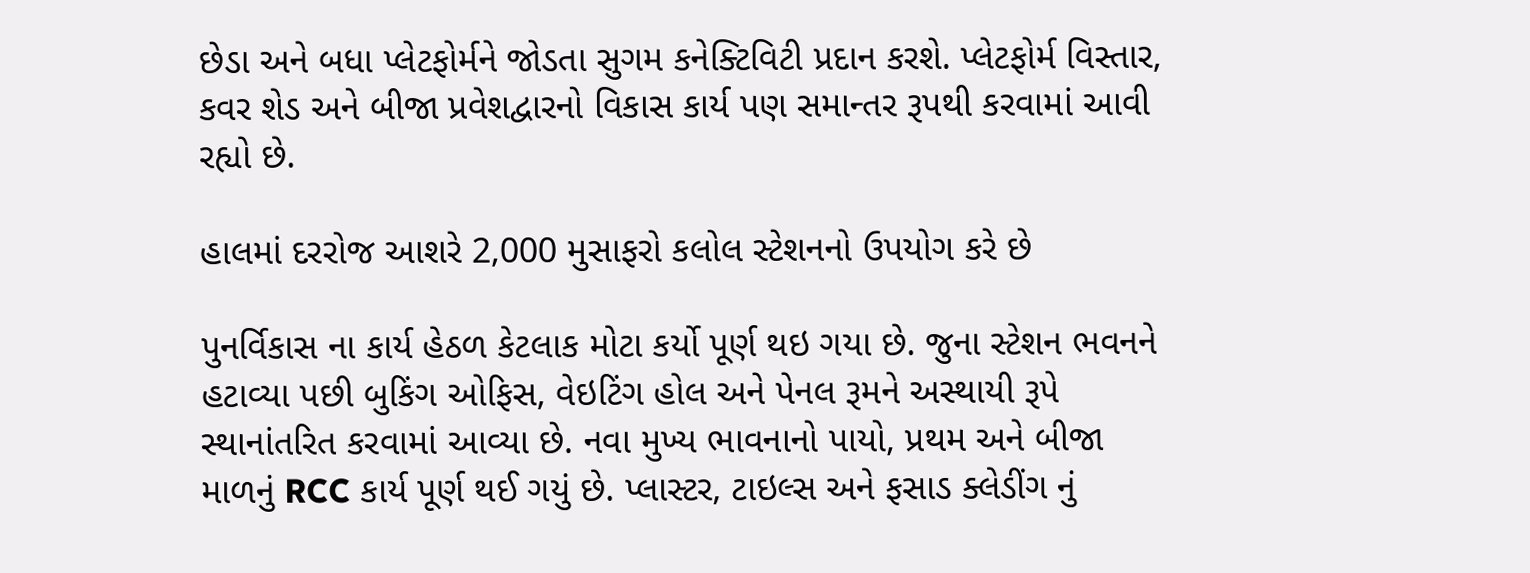છેડા અને બધા પ્લેટફોર્મને જોડતા સુગમ કનેક્ટિવિટી પ્રદાન કરશે. પ્લેટફોર્મ વિસ્તાર, કવર શેડ અને બીજા પ્રવેશદ્વારનો વિકાસ કાર્ય પણ સમાન્તર રૂપથી કરવામાં આવી રહ્યો છે.

હાલમાં દરરોજ આશરે 2,000 મુસાફરો કલોલ સ્ટેશનનો ઉપયોગ કરે છે

પુનર્વિકાસ ના કાર્ય હેઠળ કેટલાક મોટા કર્યો પૂર્ણ થઇ ગયા છે. જુના સ્ટેશન ભવનને હટાવ્યા પછી બુકિંગ ઓફિસ, વેઇટિંગ હોલ અને પેનલ રૂમને અસ્થાયી રૂપે સ્થાનાંતરિત કરવામાં આવ્યા છે. નવા મુખ્ય ભાવનાનો પાયો, પ્રથમ અને બીજા માળનું RCC કાર્ય પૂર્ણ થઈ ગયું છે. પ્લાસ્ટર, ટાઇલ્સ અને ફસાડ ક્લેડીંગ નું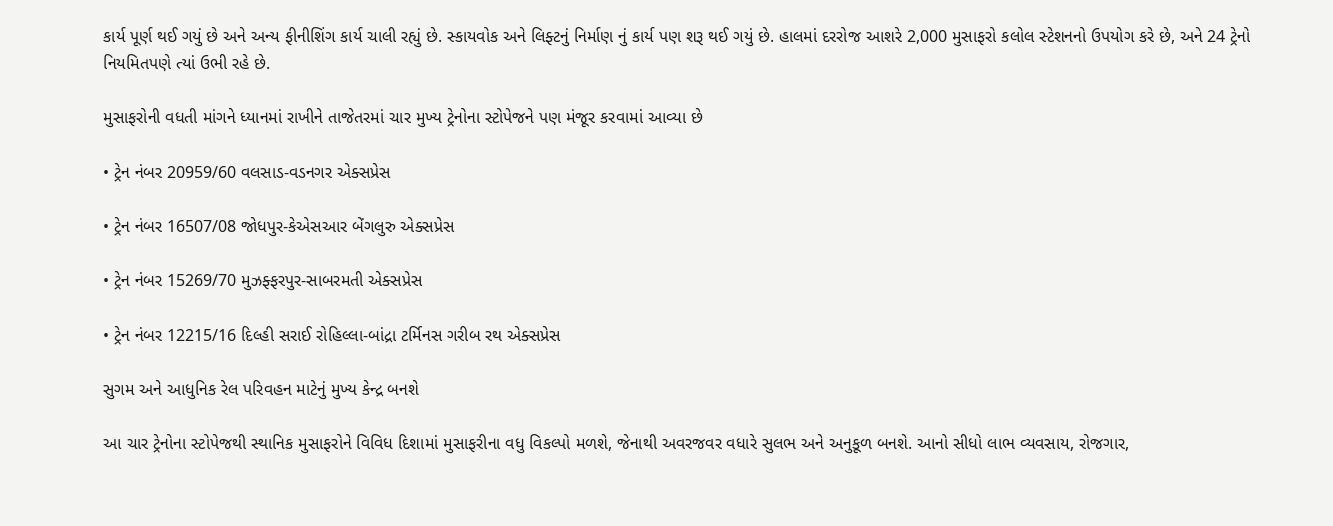કાર્ય પૂર્ણ થઈ ગયું છે અને અન્ય ફીનીશિંગ કાર્ય ચાલી રહ્યું છે. સ્કાયવોક અને લિફ્ટનું નિર્માણ નું કાર્ય પણ શરૂ થઈ ગયું છે. હાલમાં દરરોજ આશરે 2,000 મુસાફરો કલોલ સ્ટેશનનો ઉપયોગ કરે છે, અને 24 ટ્રેનો નિયમિતપણે ત્યાં ઉભી રહે છે.

મુસાફરોની વધતી માંગને ધ્યાનમાં રાખીને તાજેતરમાં ચાર મુખ્ય ટ્રેનોના સ્ટોપેજને પણ મંજૂર કરવામાં આવ્યા છે

• ટ્રેન નંબર 20959/60 વલસાડ-વડનગર એક્સપ્રેસ

• ટ્રેન નંબર 16507/08 જોધપુર-કેએસઆર બેંગલુરુ એક્સપ્રેસ

• ટ્રેન નંબર 15269/70 મુઝફ્ફરપુર-સાબરમતી એક્સપ્રેસ

• ટ્રેન નંબર 12215/16 દિલ્હી સરાઈ રોહિલ્લા-બાંદ્રા ટર્મિનસ ગરીબ રથ એક્સપ્રેસ

સુગમ અને આધુનિક રેલ પરિવહન માટેનું મુખ્ય કેન્દ્ર બનશે

આ ચાર ટ્રેનોના સ્ટોપેજથી સ્થાનિક મુસાફરોને વિવિધ દિશામાં મુસાફરીના વધુ વિકલ્પો મળશે, જેનાથી અવરજવર વધારે સુલભ અને અનુકૂળ બનશે. આનો સીધો લાભ વ્યવસાય, રોજગાર,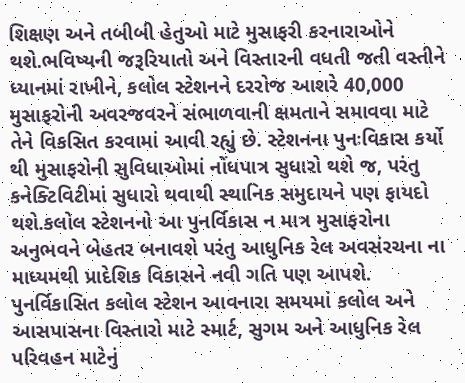શિક્ષણ અને તબીબી હેતુઓ માટે મુસાફરી કરનારાઓને થશે.ભવિષ્યની જરૂરિયાતો અને વિસ્તારની વધતી જતી વસ્તીને ધ્યાનમાં રાખીને, કલોલ સ્ટેશનને દરરોજ આશરે 40,000 મુસાફરોની અવરજવરને સંભાળવાની ક્ષમતાને સમાવવા માટે તેને વિકસિત કરવામાં આવી રહ્યું છે. સ્ટેશનના પુનઃવિકાસ કર્યો થી મુસાફરોની સુવિધાઓમાં નોંધપાત્ર સુધારો થશે જ, પરંતુ કનેક્ટિવિટીમાં સુધારો થવાથી સ્થાનિક સમુદાયને પણ ફાયદો થશે.કલોલ સ્ટેશનનો આ પુનર્વિકાસ ન માત્ર મુસાફરોના અનુભવને બેહતર બનાવશે પરંતુ આધુનિક રેલ અવસંરચના ના માધ્યમથી પ્રાદેશિક વિકાસને નવી ગતિ પણ આપશે. પુનર્વિકાસિત કલોલ સ્ટેશન આવનારા સમયમાં કલોલ અને આસપાસના વિસ્તારો માટે સ્માર્ટ, સુગમ અને આધુનિક રેલ પરિવહન માટેનું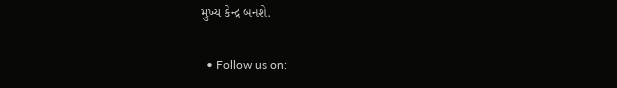મુખ્ય કેન્દ્ર બનશે.

  • Follow us on: